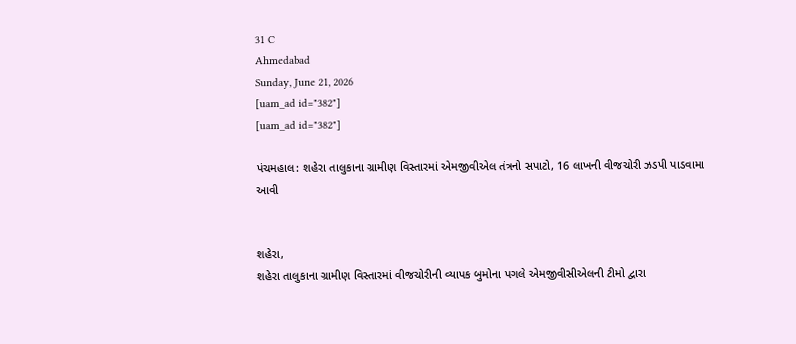31 C
Ahmedabad
Sunday, June 21, 2026
[uam_ad id="382"]
[uam_ad id="382"]

પંચમહાલ: શહેરા તાલુકાના ગ્રામીણ વિસ્તારમાં એમજીવીએલ તંત્રનો સપાટો, 16 લાખની વીજચોરી ઝડપી પાડવામા આવી


શહેરા,
શહેરા તાલુકાના ગ્રામીણ વિસ્તારમાં વીજચોરીની વ્યાપક બુમોના પગલે એમજીવીસીએલની ટીમો દ્વારા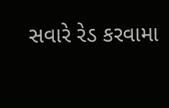સવારે રેડ કરવામા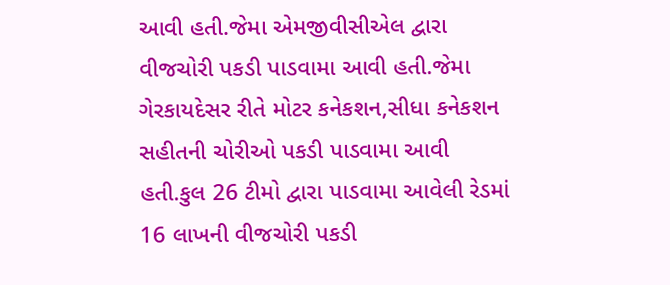આવી હતી.જેમા એમજીવીસીએલ દ્વારા વીજચોરી પકડી પાડવામા આવી હતી.જેમા ગેરકાયદેસર રીતે મોટર કનેકશન,સીધા કનેકશન સહીતની ચોરીઓ પકડી પાડવામા આવી હતી.કુલ 26 ટીમો દ્વારા પાડવામા આવેલી રેડમાં 16 લાખની વીજચોરી પકડી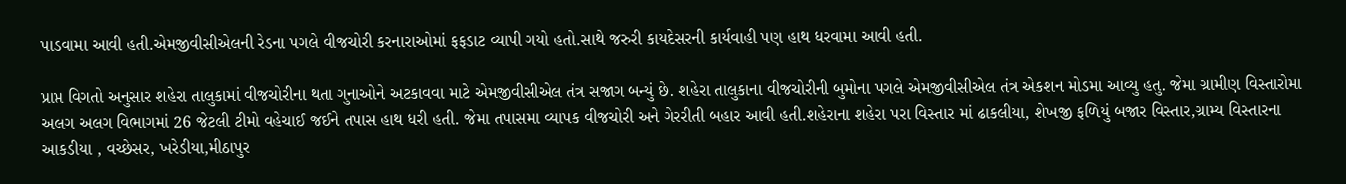પાડવામા આવી હતી.એમજીવીસીએલની રેડના પગલે વીજચોરી કરનારાઓમાં ફફડાટ વ્યાપી ગયો હતો.સાથે જરુરી કાયદેસરની કાર્યવાહી પણ હાથ ધરવામા આવી હતી.

પ્રાપ્ત વિગતો અનુસાર શહેરા તાલુકામાં વીજચોરીના થતા ગુનાઓને અટકાવવા માટે એમજીવીસીએલ તંત્ર સજાગ બન્યું છે. શહેરા તાલુકાના વીજચોરીની બુમોના પગલે એમજીવીસીએલ તંત્ર એકશન મોડમા આવ્યુ હતુ. જેમા ગ્રામીણ વિસ્તારોમા અલગ અલગ વિભાગમાં 26 જેટલી ટીમો વહેચાઈ જઈને તપાસ હાથ ધરી હતી. જેમા તપાસમા વ્યાપક વીજચોરી અને ગેરરીતી બહાર આવી હતી.શહેરાના શહેરા પરા વિસ્તાર માં ઢાકલીયા, શેખજી ફળિયું બજાર વિસ્તાર,ગ્રામ્ય વિસ્તારના આકડીયા , વચ્છેસર, ખરેડીયા,મીઠાપુર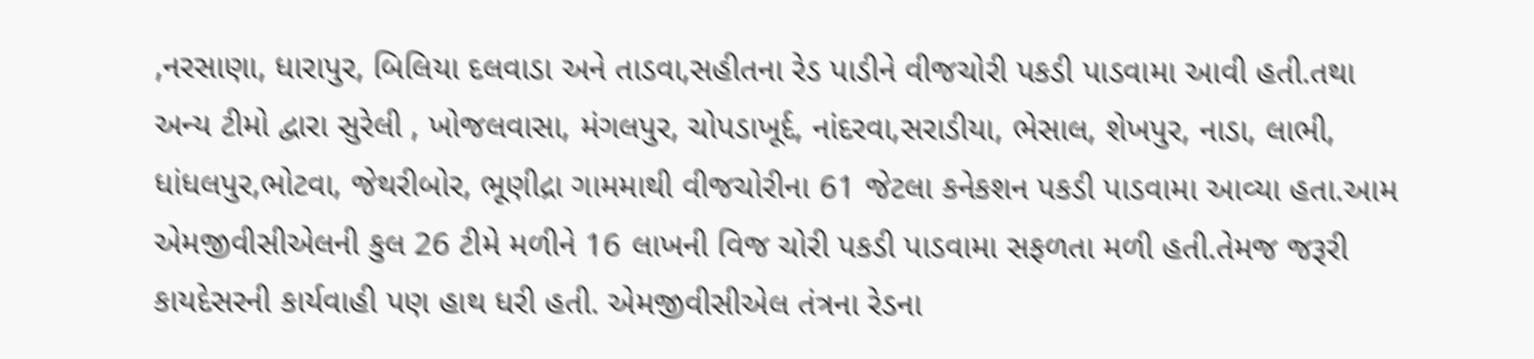,નરસાણા, ધારાપુર, બિલિયા દલવાડા અને તાડવા,સહીતના રેડ પાડીને વીજચોરી પકડી પાડવામા આવી હતી.તથા અન્ય ટીમો દ્વારા સુરેલી , ખોજલવાસા, મંગલપુર, ચોપડાખૂર્દ, નાંદરવા,સરાડીયા, ભેસાલ, શેખપુર, નાડા, લાભી, ધાંધલપુર,ભોટવા, જેથરીબોર, ભૂણીદ્રા ગામમાથી વીજચોરીના 61 જેટલા કનેકશન પકડી પાડવામા આવ્યા હતા.આમ એમજીવીસીએલની કુલ 26 ટીમે મળીને 16 લાખની વિજ ચોરી પકડી પાડવામા સફળતા મળી હતી.તેમજ જરૂરી કાયદેસરની કાર્યવાહી પણ હાથ ધરી હતી. એમજીવીસીએલ તંત્રના રેડના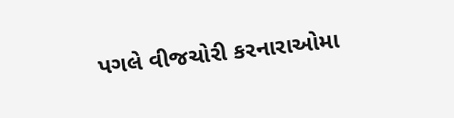પગલે વીજચોરી કરનારાઓમા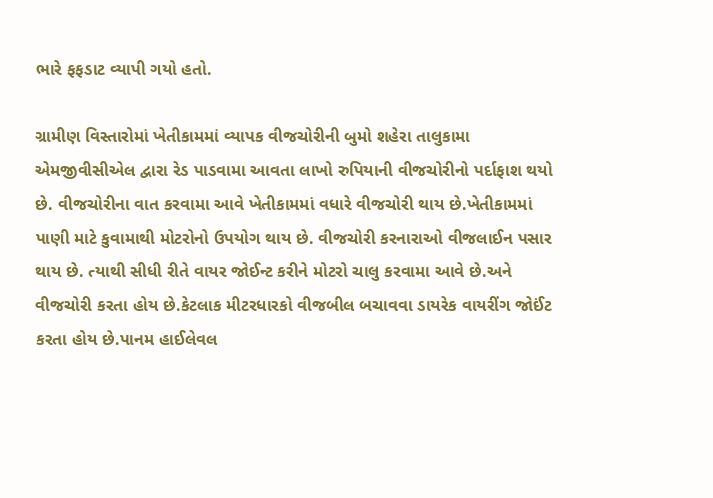ભારે ફફડાટ વ્યાપી ગયો હતો.

ગ્રામીણ વિસ્તારોમાં ખેતીકામમાં વ્યાપક વીજચોરીની બુમો શહેરા તાલુકામા એમજીવીસીએલ દ્વારા રેડ પાડવામા આવતા લાખો રુપિયાની વીજચોરીનો પર્દાફાશ થયો છે. વીજચોરીના વાત કરવામા આવે ખેતીકામમાં વધારે વીજચોરી થાય છે.ખેતીકામમાં પાણી માટે કુવામાથી મોટરોનો ઉપયોગ થાય છે. વીજચોરી કરનારાઓ વીજલાઈન પસાર થાય છે. ત્યાથી સીધી રીતે વાયર જોઈન્ટ કરીને મોટરો ચાલુ કરવામા આવે છે.અને વીજચોરી કરતા હોય છે.કેટલાક મીટરધારકો વીજબીલ બચાવવા ડાયરેક વાયરીંગ જોઈંટ કરતા હોય છે.પાનમ હાઈલેવલ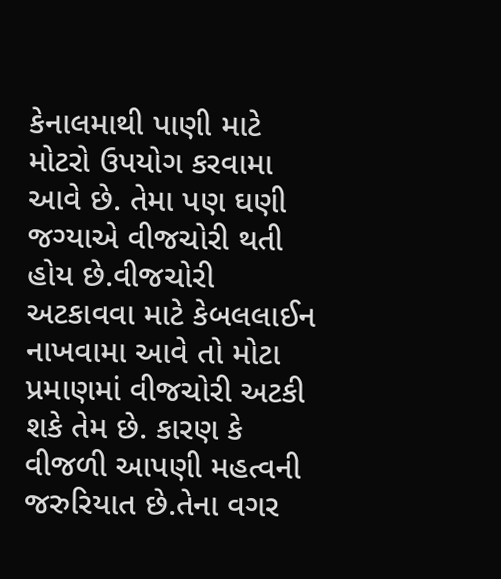કેનાલમાથી પાણી માટે મોટરો ઉપયોગ કરવામા આવે છે. તેમા પણ ઘણી જગ્યાએ વીજચોરી થતી હોય છે.વીજચોરી અટકાવવા માટે કેબલલાઈન નાખવામા આવે તો મોટા પ્રમાણમાં વીજચોરી અટકી શકે તેમ છે. કારણ કે વીજળી આપણી મહત્વની જરુરિયાત છે.તેના વગર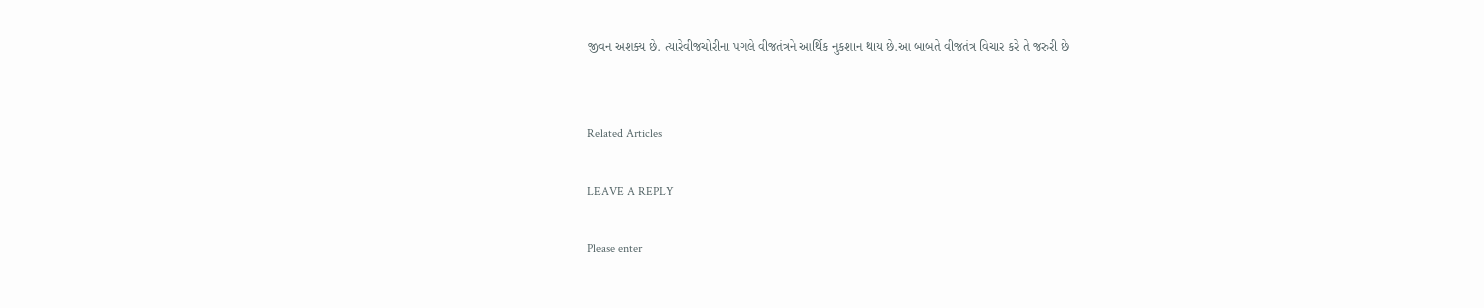જીવન અશક્ય છે. ત્યારેવીજચોરીના પગલે વીજતંત્રને આર્થિક નુકશાન થાય છે.આ બાબતે વીજતંત્ર વિચાર કરે તે જરુરી છે


Related Articles

LEAVE A REPLY

Please enter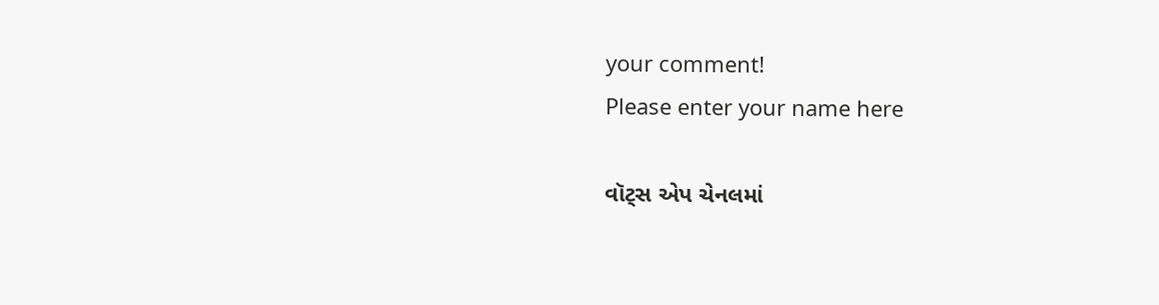your comment!
Please enter your name here

વૉટ્સ એપ ચેનલમાં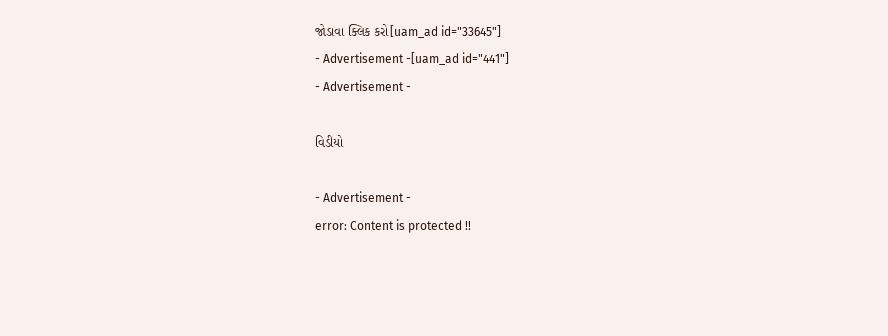જોડાવા ક્લિક કરો[uam_ad id="33645"]
- Advertisement -[uam_ad id="441"]
- Advertisement -

વિડીયો

- Advertisement -
error: Content is protected !!